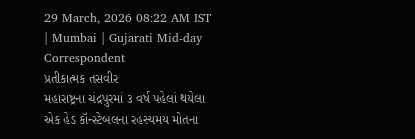29 March, 2026 08:22 AM IST | Mumbai | Gujarati Mid-day Correspondent
પ્રતીકાત્મક તસવીર
મહારાષ્ટ્રના ચંદ્રપુરમાં ૩ વર્ષ પહેલાં થયેલા એક હેડ કૉન્સ્ટેબલના રહસ્યમય મોતના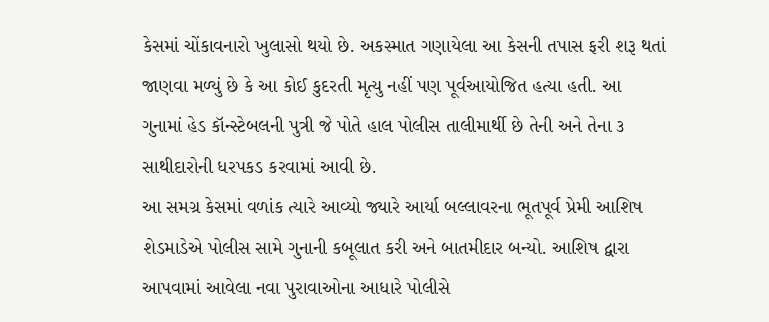કેસમાં ચોંકાવનારો ખુલાસો થયો છે. અકસ્માત ગણાયેલા આ કેસની તપાસ ફરી શરૂ થતાં જાણવા મળ્યું છે કે આ કોઈ કુદરતી મૃત્યુ નહીં પણ પૂર્વઆયોજિત હત્યા હતી. આ ગુનામાં હેડ કૉન્સ્ટેબલની પુત્રી જે પોતે હાલ પોલીસ તાલીમાર્થી છે તેની અને તેના ૩ સાથીદારોની ધરપકડ કરવામાં આવી છે.
આ સમગ્ર કેસમાં વળાંક ત્યારે આવ્યો જ્યારે આર્યા બલ્લાવરના ભૂતપૂર્વ પ્રેમી આશિષ શેડમાડેએ પોલીસ સામે ગુનાની કબૂલાત કરી અને બાતમીદાર બન્યો. આશિષ દ્વારા આપવામાં આવેલા નવા પુરાવાઓના આધારે પોલીસે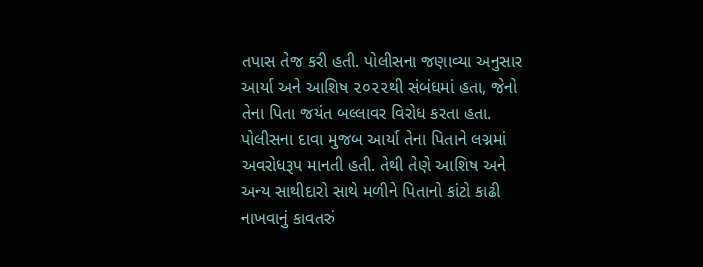તપાસ તેજ કરી હતી. પોલીસના જણાવ્યા અનુસાર આર્યા અને આશિષ ૨૦૨૨થી સંબંધમાં હતા, જેનો તેના પિતા જયંત બલ્લાવર વિરોધ કરતા હતા.
પોલીસના દાવા મુજબ આર્યા તેના પિતાને લગ્નમાં અવરોધરૂપ માનતી હતી. તેથી તેણે આશિષ અને અન્ય સાથીદારો સાથે મળીને પિતાનો કાંટો કાઢી નાખવાનું કાવતરું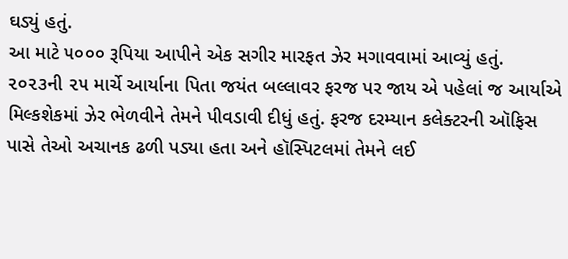ઘડ્યું હતું.
આ માટે ૫૦૦૦ રૂપિયા આપીને એક સગીર મારફત ઝેર મગાવવામાં આવ્યું હતું. ૨૦૨૩ની ૨૫ માર્ચે આર્યાના પિતા જયંત બલ્લાવર ફરજ પર જાય એ પહેલાં જ આર્યાએ મિલ્કશેકમાં ઝેર ભેળવીને તેમને પીવડાવી દીધું હતું. ફરજ દરમ્યાન કલેક્ટરની ઑફિસ પાસે તેઓ અચાનક ઢળી પડ્યા હતા અને હૉસ્પિટલમાં તેમને લઈ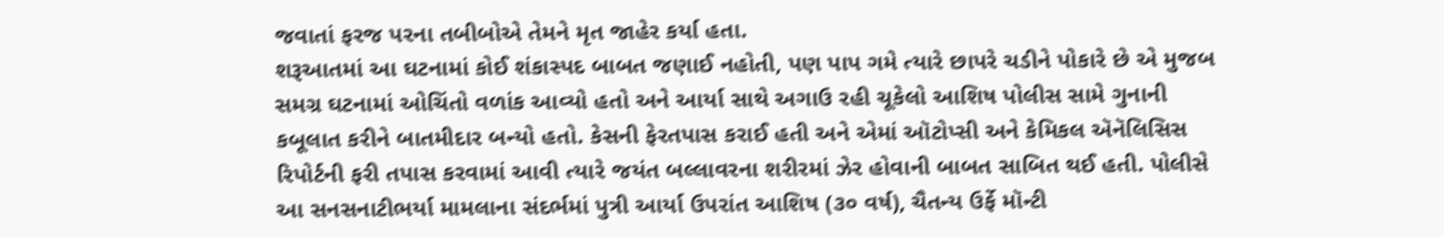જવાતાં ફરજ પરના તબીબોએ તેમને મૃત જાહેર કર્યા હતા.
શરૂઆતમાં આ ઘટનામાં કોઈ શંકાસ્પદ બાબત જણાઈ નહોતી, પણ પાપ ગમે ત્યારે છાપરે ચડીને પોકારે છે એ મુજબ સમગ્ર ઘટનામાં ઓચિંતો વળાંક આવ્યો હતો અને આર્યા સાથે અગાઉ રહી ચૂકેલો આશિષ પોલીસ સામે ગુનાની કબૂલાત કરીને બાતમીદાર બન્યો હતો. કેસની ફેરતપાસ કરાઈ હતી અને એમાં ઑટોપ્સી અને કેમિકલ ઍનૅલિસિસ રિપોર્ટની ફરી તપાસ કરવામાં આવી ત્યારે જયંત બલ્લાવરના શરીરમાં ઝેર હોવાની બાબત સાબિત થઈ હતી. પોલીસે આ સનસનાટીભર્યા મામલાના સંદર્ભમાં પુત્રી આર્યા ઉપરાંત આશિષ (૩૦ વર્ષ), ચૈતન્ય ઉર્ફે મૉન્ટી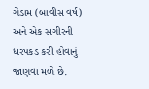ગેડામ (બાવીસ વર્ષ) અને એક સગીરની ધરપકડ કરી હોવાનું જાણવા મળે છે.